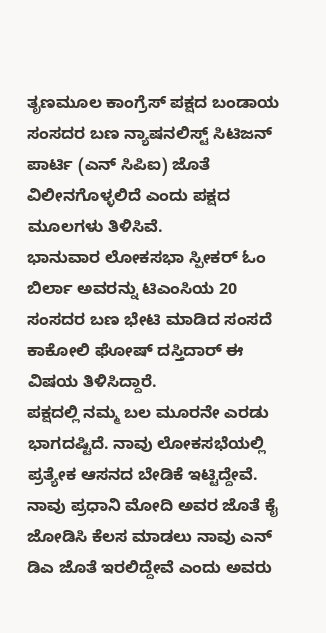ತೃಣಮೂಲ ಕಾಂಗ್ರೆಸ್ ಪಕ್ಷದ ಬಂಡಾಯ ಸಂಸದರ ಬಣ ನ್ಯಾಷನಲಿಸ್ಟ್ ಸಿಟಿಜನ್ ಪಾರ್ಟಿ (ಎನ್ ಸಿಪಿಐ) ಜೊತೆ ವಿಲೀನಗೊಳ್ಳಲಿದೆ ಎಂದು ಪಕ್ಷದ ಮೂಲಗಳು ತಿಳಿಸಿವೆ.
ಭಾನುವಾರ ಲೋಕಸಭಾ ಸ್ಪೀಕರ್ ಓಂ ಬಿರ್ಲಾ ಅವರನ್ನು ಟಿಎಂಸಿಯ 20 ಸಂಸದರ ಬಣ ಭೇಟಿ ಮಾಡಿದ ಸಂಸದೆ ಕಾಕೋಲಿ ಘೋಷ್ ದಸ್ತಿದಾರ್ ಈ ವಿಷಯ ತಿಳಿಸಿದ್ದಾರೆ.
ಪಕ್ಷದಲ್ಲಿ ನಮ್ಮ ಬಲ ಮೂರನೇ ಎರಡು ಭಾಗದಷ್ಟಿದೆ. ನಾವು ಲೋಕಸಭೆಯಲ್ಲಿ ಪ್ರತ್ಯೇಕ ಆಸನದ ಬೇಡಿಕೆ ಇಟ್ಟಿದ್ದೇವೆ. ನಾವು ಪ್ರಧಾನಿ ಮೋದಿ ಅವರ ಜೊತೆ ಕೈ ಜೋಡಿಸಿ ಕೆಲಸ ಮಾಡಲು ನಾವು ಎನ್ ಡಿಎ ಜೊತೆ ಇರಲಿದ್ದೇವೆ ಎಂದು ಅವರು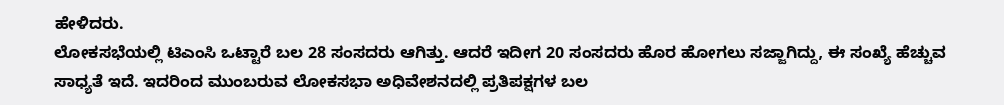ಹೇಳಿದರು.
ಲೋಕಸಭೆಯಲ್ಲಿ ಟಿಎಂಸಿ ಒಟ್ಟಾರೆ ಬಲ 28 ಸಂಸದರು ಆಗಿತ್ತು. ಆದರೆ ಇದೀಗ 20 ಸಂಸದರು ಹೊರ ಹೋಗಲು ಸಜ್ಜಾಗಿದ್ದು, ಈ ಸಂಖ್ಯೆ ಹೆಚ್ಚುವ ಸಾಧ್ಯತೆ ಇದೆ. ಇದರಿಂದ ಮುಂಬರುವ ಲೋಕಸಭಾ ಅಧಿವೇಶನದಲ್ಲಿ ಪ್ರತಿಪಕ್ಷಗಳ ಬಲ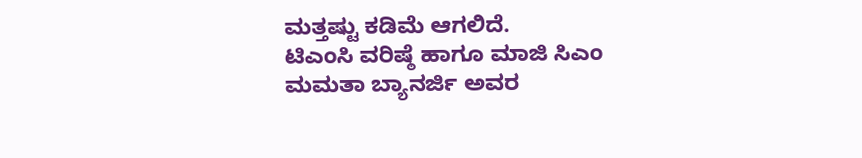ಮತ್ತಷ್ಟು ಕಡಿಮೆ ಆಗಲಿದೆ.
ಟಿಎಂಸಿ ವರಿಷ್ಠೆ ಹಾಗೂ ಮಾಜಿ ಸಿಎಂ ಮಮತಾ ಬ್ಯಾನರ್ಜಿ ಅವರ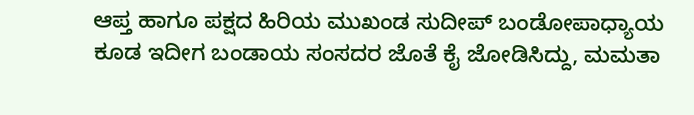ಆಪ್ತ ಹಾಗೂ ಪಕ್ಷದ ಹಿರಿಯ ಮುಖಂಡ ಸುದೀಪ್ ಬಂಡೋಪಾಧ್ಯಾಯ ಕೂಡ ಇದೀಗ ಬಂಡಾಯ ಸಂಸದರ ಜೊತೆ ಕೈ ಜೋಡಿಸಿದ್ದು, ಮಮತಾ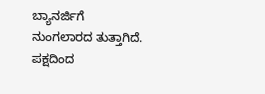ಬ್ಯಾನರ್ಜಿಗೆ ನುಂಗಲಾರದ ತುತ್ತಾಗಿದೆ.
ಪಕ್ಷದಿಂದ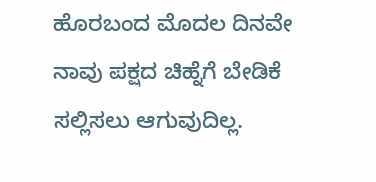ಹೊರಬಂದ ಮೊದಲ ದಿನವೇ ನಾವು ಪಕ್ಷದ ಚಿಹ್ನೆಗೆ ಬೇಡಿಕೆ ಸಲ್ಲಿಸಲು ಆಗುವುದಿಲ್ಲ.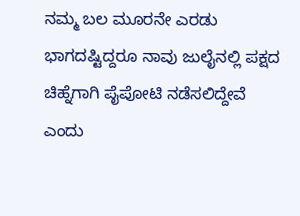ನಮ್ಮ ಬಲ ಮೂರನೇ ಎರಡು ಭಾಗದಷ್ಟಿದ್ದರೂ ನಾವು ಜುಲೈನಲ್ಲಿ ಪಕ್ಷದ ಚಿಹ್ನೆಗಾಗಿ ಪೈಪೋಟಿ ನಡೆಸಲಿದ್ದೇವೆ ಎಂದು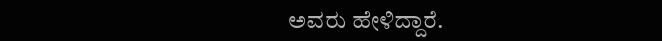ಅವರು ಹೇಳಿದ್ದಾರೆ.